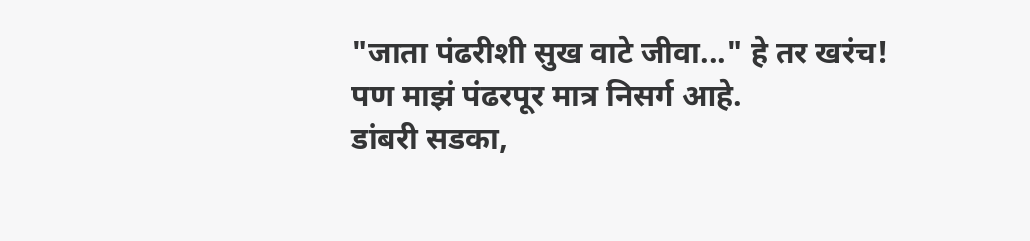"जाता पंढरीशी सुख वाटे जीवा..." हे तर खरंच!
पण माझं पंढरपूर मात्र निसर्ग आहे.
डांबरी सडका,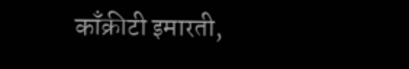काँक्रीटी इमारती,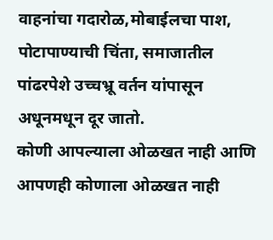वाहनांचा गदारोळ,मोबाईलचा पाश, पोटापाण्याची चिंता, समाजातील पांढरपेशे उच्चभ्रू वर्तन यांपासून अधूनमधून दूर जातो.
कोणी आपल्याला ओळखत नाही आणि आपणही कोणाला ओळखत नाही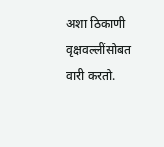अशा ठिकाणी वृक्षवल्लींसोबत वारी करतो.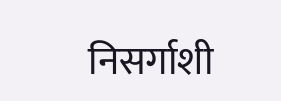निसर्गाशी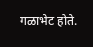गळाभेट होते.